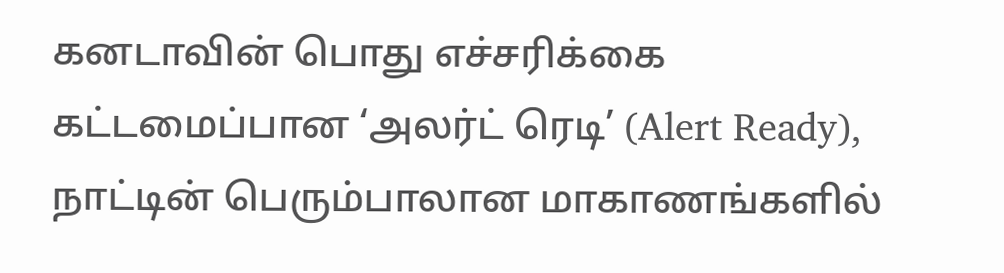கனடாவின் பொது எச்சரிக்கை கட்டமைப்பான ‘அலர்ட் ரெடி’ (Alert Ready), நாட்டின் பெரும்பாலான மாகாணங்களில்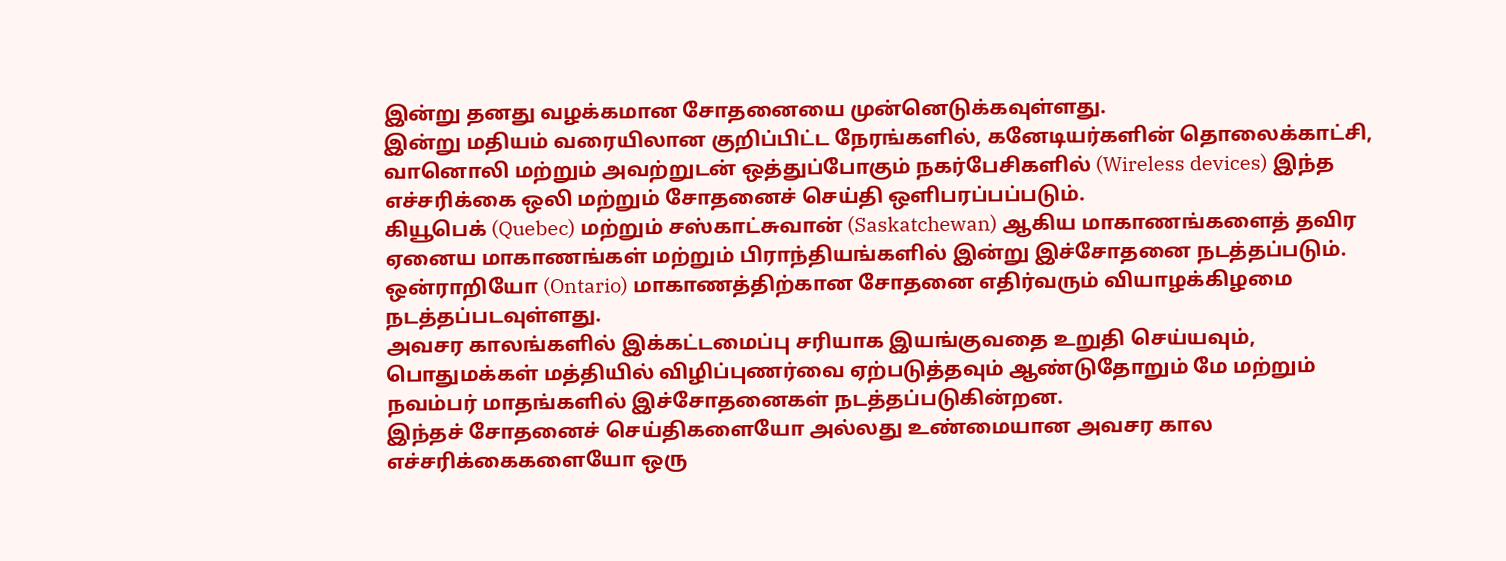இன்று தனது வழக்கமான சோதனையை முன்னெடுக்கவுள்ளது.
இன்று மதியம் வரையிலான குறிப்பிட்ட நேரங்களில், கனேடியர்களின் தொலைக்காட்சி, வானொலி மற்றும் அவற்றுடன் ஒத்துப்போகும் நகர்பேசிகளில் (Wireless devices) இந்த எச்சரிக்கை ஒலி மற்றும் சோதனைச் செய்தி ஒளிபரப்பப்படும்.
கியூபெக் (Quebec) மற்றும் சஸ்காட்சுவான் (Saskatchewan) ஆகிய மாகாணங்களைத் தவிர ஏனைய மாகாணங்கள் மற்றும் பிராந்தியங்களில் இன்று இச்சோதனை நடத்தப்படும்.
ஒன்ராறியோ (Ontario) மாகாணத்திற்கான சோதனை எதிர்வரும் வியாழக்கிழமை நடத்தப்படவுள்ளது.
அவசர காலங்களில் இக்கட்டமைப்பு சரியாக இயங்குவதை உறுதி செய்யவும், பொதுமக்கள் மத்தியில் விழிப்புணர்வை ஏற்படுத்தவும் ஆண்டுதோறும் மே மற்றும் நவம்பர் மாதங்களில் இச்சோதனைகள் நடத்தப்படுகின்றன.
இந்தச் சோதனைச் செய்திகளையோ அல்லது உண்மையான அவசர கால எச்சரிக்கைகளையோ ஒரு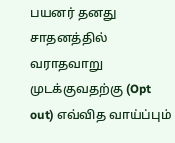பயனர் தனது சாதனத்தில் வராதவாறு முடக்குவதற்கு (Opt out) எவ்வித வாய்ப்பும்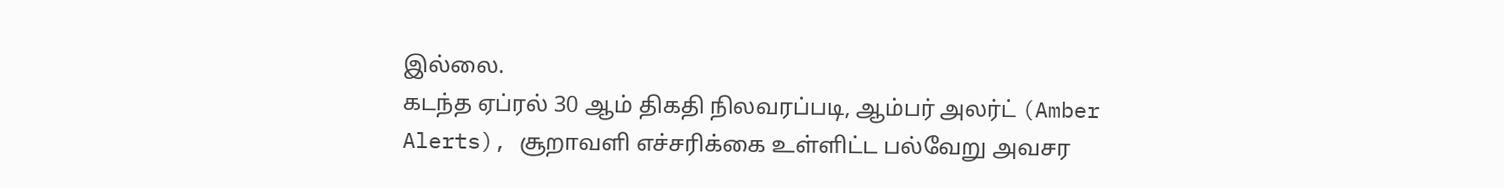இல்லை.
கடந்த ஏப்ரல் 30 ஆம் திகதி நிலவரப்படி, ஆம்பர் அலர்ட் (Amber Alerts), சூறாவளி எச்சரிக்கை உள்ளிட்ட பல்வேறு அவசர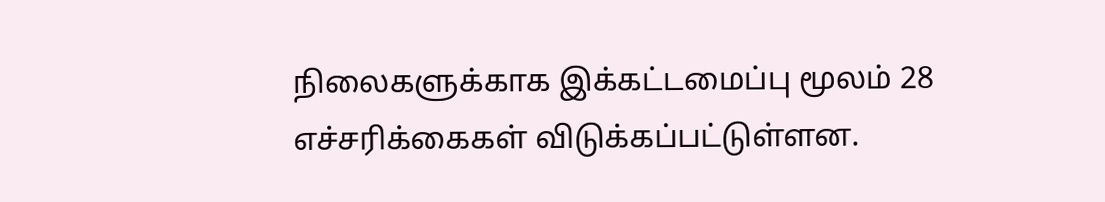நிலைகளுக்காக இக்கட்டமைப்பு மூலம் 28 எச்சரிக்கைகள் விடுக்கப்பட்டுள்ளன.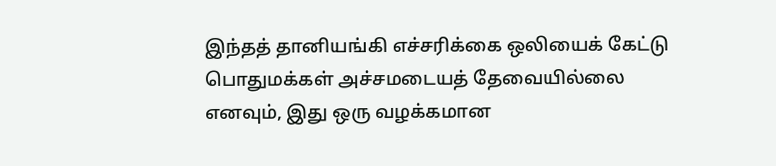இந்தத் தானியங்கி எச்சரிக்கை ஒலியைக் கேட்டு பொதுமக்கள் அச்சமடையத் தேவையில்லை எனவும், இது ஒரு வழக்கமான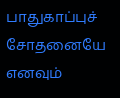பாதுகாப்புச் சோதனையே எனவும்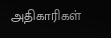அதிகாரிகள்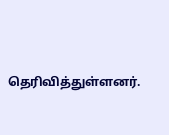தெரிவித்துள்ளனர்.